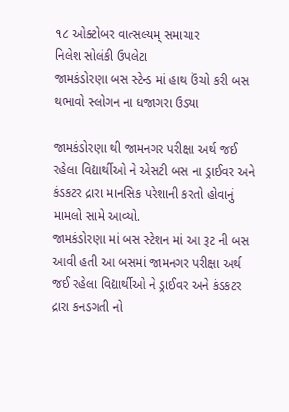૧૮ ઓક્ટોબર વાત્સલ્યમ્ સમાચાર
નિલેશ સોલંકી ઉપલેટા
જામકંડોરણા બસ સ્ટેન્ડ માં હાથ ઉંચો કરી બસ થભાવો સ્લોગન ના ધજાગરા ઉડ્યા

જામકંડોરણા થી જામનગર પરીક્ષા અર્થ જઈ રહેલા વિદ્યાર્થીઓ ને એસટી બસ ના ડ્રાઈવર અને કંડકટર દ્રારા માનસિક પરેશાની કરતો હોવાનું મામલો સામે આવ્યો.
જામકંડોરણા માં બસ સ્ટેશન માં આ રૂટ ની બસ આવી હતી આ બસમાં જામનગર પરીક્ષા અર્થ જઈ રહેલા વિદ્યાર્થીઓ ને ડ્રાઈવર અને કંડકટર દ્રારા કનડગતી નો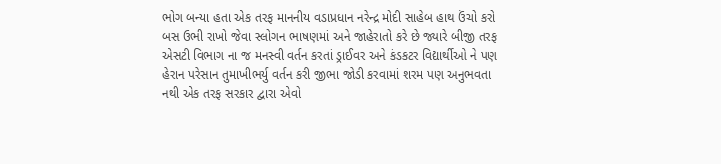ભોગ બન્યા હતા એક તરફ માનનીય વડાપ્રધાન નરેન્દ્ર મોદી સાહેબ હાથ ઉંચો કરો બસ ઉભી રાખો જેવા સ્લોગન ભાષણમાં અને જાહેરાતો કરે છે જ્યારે બીજી તરફ એસટી વિભાગ ના જ મનસ્વી વર્તન કરતાં ડ્રાઈવર અને કંડકટર વિદ્યાર્થીઓ ને પણ હેરાન પરેસાન તુમાખીભર્યુ વર્તન કરી જીભા જોડી કરવામાં શરમ પણ અનુભવતા નથી એક તરફ સરકાર દ્વારા એવો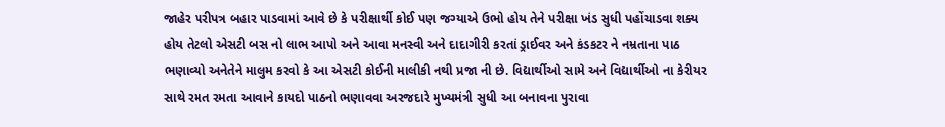જાહેર પરીપત્ર બહાર પાડવામાં આવે છે કે પરીક્ષાર્થી કોઈ પણ જગ્યાએ ઉભો હોય તેને પરીક્ષા ખંડ સુધી પહોંચાડવા શક્ય હોય તેટલો એસટી બસ નો લાભ આપો અને આવા મનસ્વી અને દાદાગીરી કરતાં ડ્રાઈવર અને કંડકટર ને નમ્રતાના પાઠ ભણાવ્યો અનેતેને માલુમ કરવો કે આ એસટી કોઈની માલીકી નથી પ્રજા ની છે. વિદ્યાર્થીઓ સામે અને વિદ્યાર્થીઓ ના કેરીયર સાથે રમત રમતા આવાને કાયદો પાઠનો ભણાવવા અરજદારે મુખ્યમંત્રી સુધી આ બનાવના પુરાવા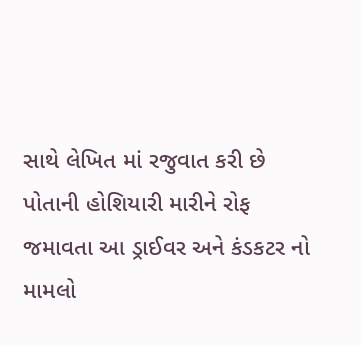સાથે લેખિત માં રજુવાત કરી છે
પોતાની હોશિયારી મારીને રોફ જમાવતા આ ડ્રાઈવર અને કંડકટર નો મામલો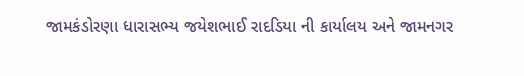જામકંડોરણા ધારાસભ્ય જયેશભાઈ રાદડિયા ની કાર્યાલય અને જામનગર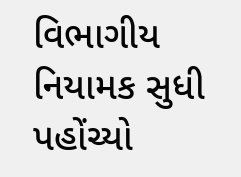વિભાગીય નિયામક સુધી પહોંચ્યો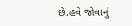છે.હવે જોવાનું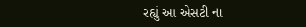રહ્યું આ એસટી ના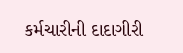કર્મચારીની દાદાગીરી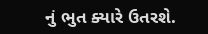નું ભુત ક્યારે ઉતરશે.